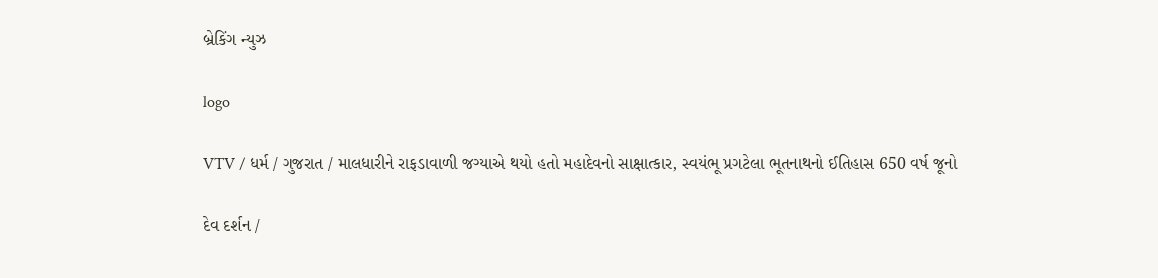બ્રેકિંગ ન્યુઝ

logo

VTV / ધર્મ / ગુજરાત / માલધારીને રાફડાવાળી જગ્યાએ થયો હતો મહાદેવનો સાક્ષાત્કાર, સ્વયંભૂ પ્રગટેલા ભૂતનાથનો ઈતિહાસ 650 વર્ષ જૂનો

દેવ દર્શન /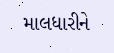માલધારીને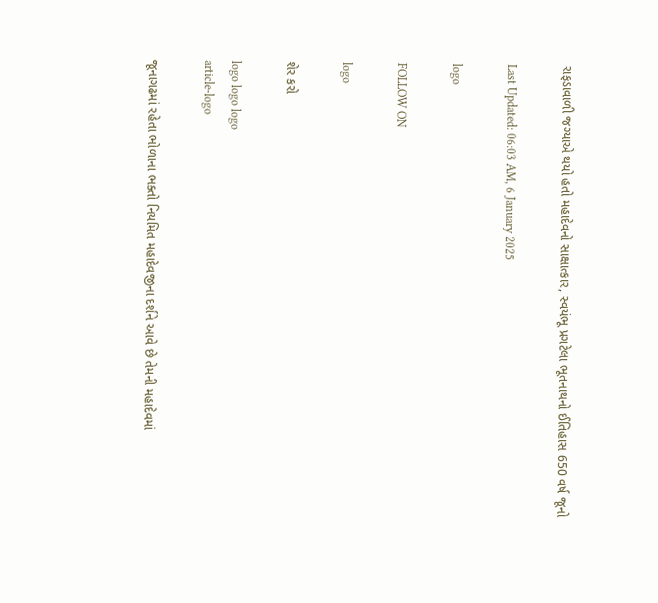રાફડાવાળી જગ્યાએ થયો હતો મહાદેવનો સાક્ષાત્કાર, સ્વયંભૂ પ્રગટેલા ભૂતનાથનો ઈતિહાસ 650 વર્ષ જૂનો

Last Updated: 06:03 AM, 6 January 2025

logo

FOLLOW ON

logo

શેર કરો

logo logo logo
article-logo

જૂનાગઢમાં રહેતા ભોળાના ભક્તો નિયમિત મહાદેવજીના દર્શને આવે છે તેમની મહાદેવમાં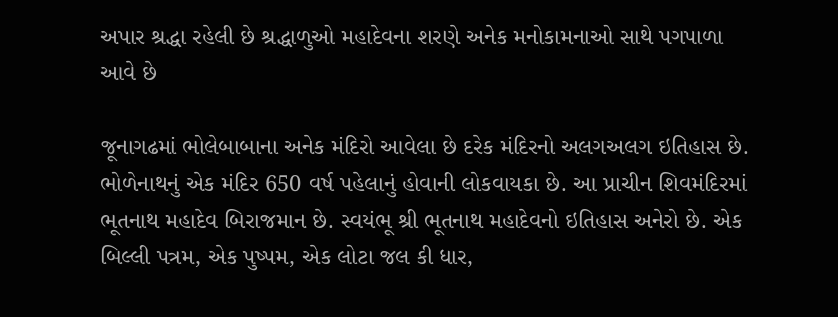અપાર શ્રદ્ધા રહેલી છે શ્રદ્ધાળુઓ મહાદેવના શરણે અનેક મનોકામનાઓ સાથે પગપાળા આવે છે

જૂનાગઢમાં ભોલેબાબાના અનેક મંદિરો આવેલા છે દરેક મંદિરનો અલગઅલગ ઇતિહાસ છે. ભોળેનાથનું એક મંદિર 650 વર્ષ પહેલાનું હોવાની લોકવાયકા છે. આ પ્રાચીન શિવમંદિરમાં ભૂતનાથ મહાદેવ બિરાજમાન છે. સ્વયંભૂ શ્રી ભૂતનાથ મહાદેવનો ઇતિહાસ અનેરો છે. એક બિલ્લી પત્રમ, એક પુષ્પમ, એક લોટા જલ કી ધાર,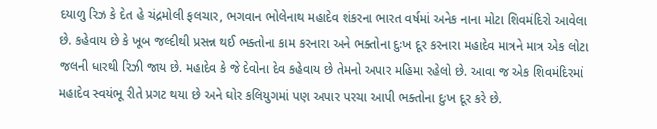દયાળુ રિઝ કે દેત હે ચંદ્રમોલી ફલચાર, ભગવાન ભોલેનાથ મહાદેવ શંકરના ભારત વર્ષમાં અનેક નાના મોટા શિવમંદિરો આવેલા છે. કહેવાય છે કે ખૂબ જલ્દીથી પ્રસન્ન થઈ ભક્તોના કામ કરનારા અને ભક્તોના દુઃખ દૂર કરનારા મહાદેવ માત્રને માત્ર એક લોટા જલની ધારથી રિઝી જાય છે. મહાદેવ કે જે દેવોના દેવ કહેવાય છે તેમનો અપાર મહિમા રહેલો છે. આવા જ એક શિવમંદિરમાં મહાદેવ સ્વયંભૂ રીતે પ્રગટ થયા છે અને ઘોર કલિયુગમાં પણ અપાર પરચા આપી ભક્તોના દુઃખ દૂર કરે છે.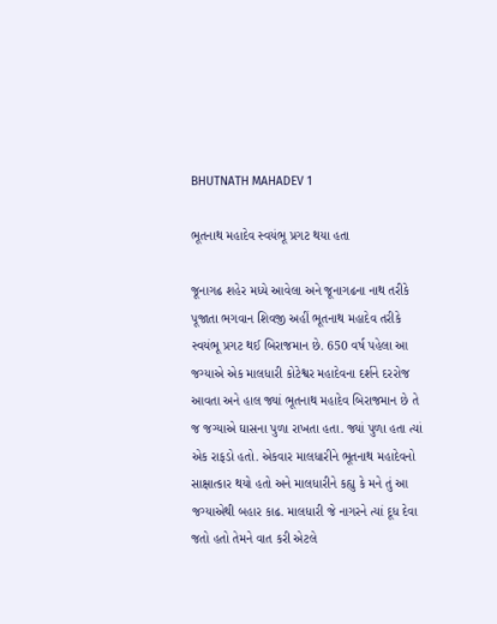BHUTNATH MAHADEV 1

ભૂતનાથ મહાદેવ સ્વયંભૂ પ્રગટ થયા હતા

જૂનાગઢ શહેર મધ્યે આવેલા અને જૂનાગઢના નાથ તરીકે પૂજાતા ભગવાન શિવજી અહીં ભૂતનાથ મહાદેવ તરીકે સ્વયંભૂ પ્રગટ થઈ બિરાજમાન છે. 650 વર્ષ પહેલા આ જગ્યાએ એક માલધારી કોટેશ્વર મહાદેવના દર્શને દરરોજ આવતા અને હાલ જ્યાં ભૂતનાથ મહાદેવ બિરાજમાન છે તે જ જગ્યાએ ઘાસના પુળા રાખતા હતા. જ્યાં પુળા હતા ત્યાં એક રાફડો હતો. એકવાર માલધારીને ભૂતનાથ મહાદેવનો સાક્ષાત્કાર થયો હતો અને માલધારીને કહ્યુ કે મને તું આ જગ્યાએથી બહાર કાઢ. માલધારી જે નાગરને ત્યાં દૂધ દેવા જતો હતો તેમને વાત કરી એટલે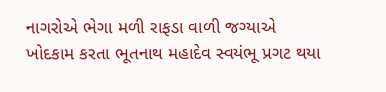નાગરોએ ભેગા મળી રાફડા વાળી જગ્યાએ ખોદકામ કરતા ભૂતનાથ મહાદેવ સ્વયંભૂ પ્રગટ થયા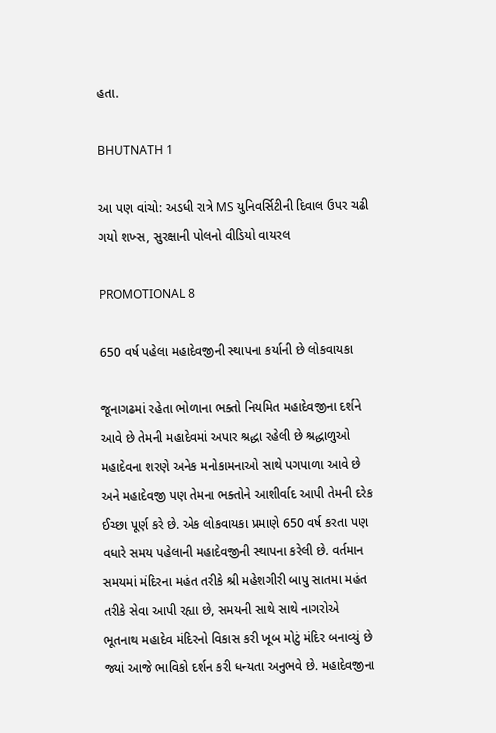હતા.

BHUTNATH 1

આ પણ વાંચો: અડધી રાત્રે MS યુનિવર્સિટીની દિવાલ ઉપર ચઢી ગયો શખ્સ, સુરક્ષાની પોલનો વીડિયો વાયરલ

PROMOTIONAL 8

650 વર્ષ પહેલા મહાદેવજીની સ્થાપના કર્યાની છે લોકવાયકા

જૂનાગઢમાં રહેતા ભોળાના ભક્તો નિયમિત મહાદેવજીના દર્શને આવે છે તેમની મહાદેવમાં અપાર શ્રદ્ધા રહેલી છે શ્રદ્ધાળુઓ મહાદેવના શરણે અનેક મનોકામનાઓ સાથે પગપાળા આવે છે અને મહાદેવજી પણ તેમના ભક્તોને આશીર્વાદ આપી તેમની દરેક ઈચ્છા પૂર્ણ કરે છે. એક લોકવાયકા પ્રમાણે 650 વર્ષ કરતા પણ વધારે સમય પહેલાની મહાદેવજીની સ્થાપના કરેલી છે. વર્તમાન સમયમાં મંદિરના મહંત તરીકે શ્રી મહેશગીરી બાપુ સાતમા મહંત તરીકે સેવા આપી રહ્યા છે, સમયની સાથે સાથે નાગરોએ ભૂતનાથ મહાદેવ મંદિરનો વિકાસ કરી ખૂબ મોટું મંદિર બનાવ્યું છે જ્યાં આજે ભાવિકો દર્શન કરી ધન્યતા અનુભવે છે. મહાદેવજીના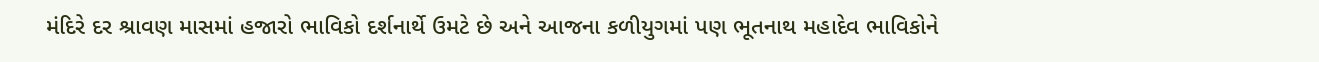મંદિરે દર શ્રાવણ માસમાં હજારો ભાવિકો દર્શનાર્થે ઉમટે છે અને આજના કળીયુગમાં પણ ભૂતનાથ મહાદેવ ભાવિકોને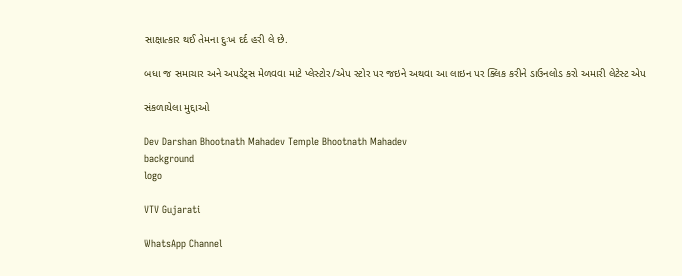સાક્ષાત્કાર થઈ તેમના દુઃખ દર્દ હરી લે છે.

બધા જ સમાચાર અને અપડેટ્સ મેળવવા માટે પ્લેસ્ટોર/એપ સ્ટોર પર જઇને અથવા આ લાઇન પર ક્લિક કરીને ડાઉનલોડ કરો અમારી લેટેસ્ટ એપ

સંકળાયેલા મુદ્દાઓ

Dev Darshan Bhootnath Mahadev Temple Bhootnath Mahadev
background
logo

VTV Gujarati

WhatsApp Channel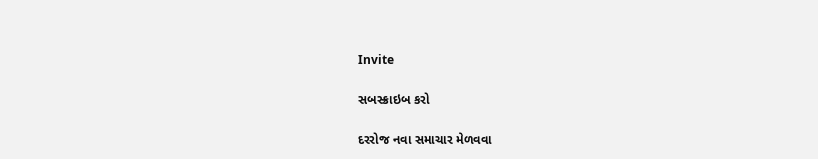Invite

સબસ્ક્રાઇબ કરો

દરરોજ નવા સમાચાર મેળવવા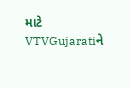માટે VTVGujaratiને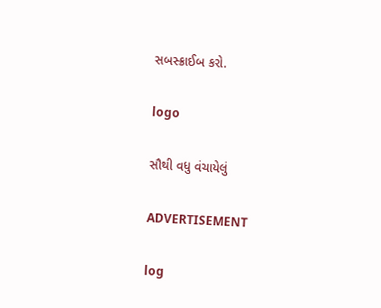સબસ્ક્રાઈબ કરો.

logo

સૌથી વધુ વંચાયેલું

ADVERTISEMENT

log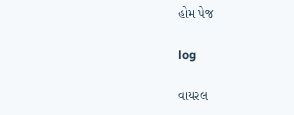હોમ પેજ

log

વાયરલ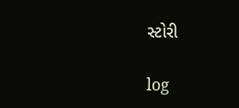સ્ટોરી

log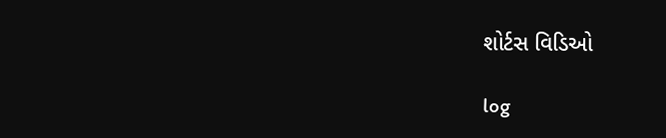શોર્ટસ વિડિઓ

log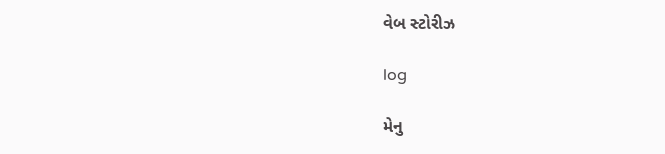વેબ સ્ટોરીઝ

log

મેનુ